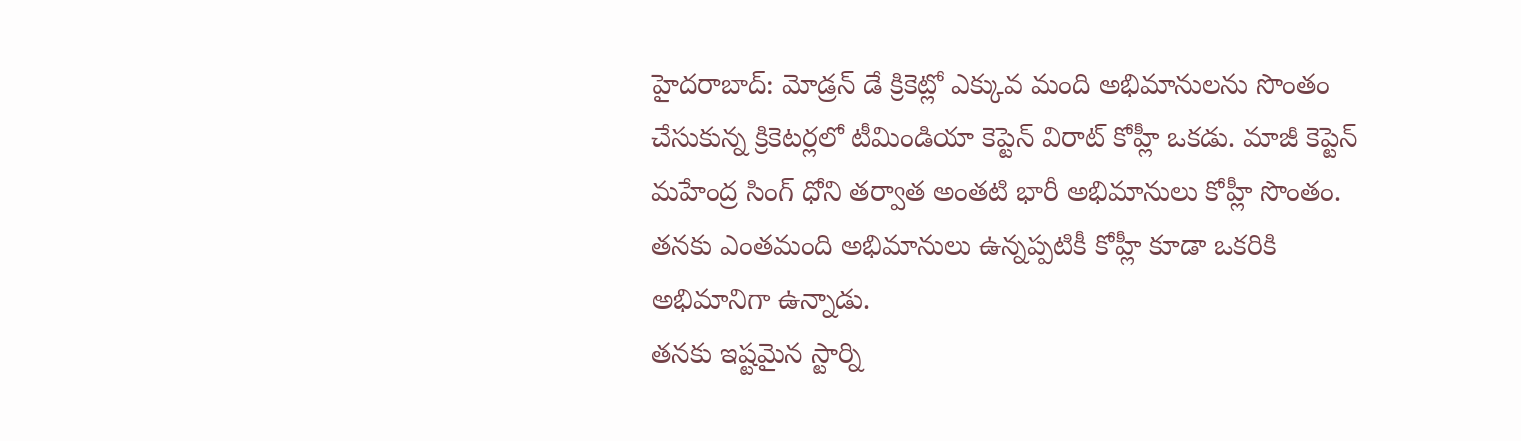హైదరాబాద్: మోడ్రన్ డే క్రికెట్లో ఎక్కువ మంది అభిమానులను సొంతం చేసుకున్న క్రికెటర్లలో టీమిండియా కెప్టెన్ విరాట్ కోహ్లీ ఒకడు. మాజీ కెప్టెన్ మహేంద్ర సింగ్ ధోని తర్వాత అంతటి భారీ అభిమానులు కోహ్లీ సొంతం. తనకు ఎంతమంది అభిమానులు ఉన్నప్పటికీ కోహ్లీ కూడా ఒకరికి అభిమానిగా ఉన్నాడు.
తనకు ఇష్టమైన స్టార్ని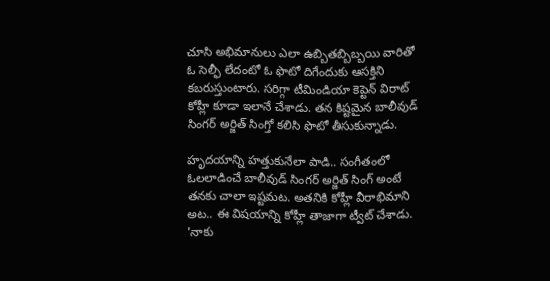చూసి అభిమానులు ఎలా ఉబ్బితబ్బిబ్బయి వారితో ఓ సెల్ఫీ లేదంటో ఓ ఫొటో దిగేందుకు ఆసక్తిని కబరుస్తుంటారు. సరిగ్గా టీమిండియా కెప్టెన్ విరాట్ కోహ్లీ కూడా ఇలానే చేశాడు. తన కిష్టమైన బాలీవుడ్ సింగర్ అర్జిత్ సింగ్తో కలిసి ఫొటో తీసుకున్నాడు.

హృదయాన్ని హత్తుకునేలా పాడి.. సంగీతంలో ఓలలాడించే బాలీవుడ్ సింగర్ అర్జిత్ సింగ్ అంటే తనకు చాలా ఇష్టమట. అతనికి కోహ్లీ వీరాభిమాని అట.. ఈ విషయాన్ని కోహ్లీ తాజాగా ట్వీట్ చేశాడు. 'నాకు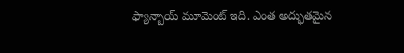ఫ్యాన్బాయ్ మూమెంట్ ఇది. ఎంత అద్భుతమైన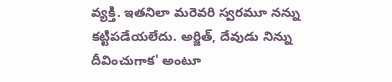వ్యక్తి. ఇతనిలా మరెవరి స్వరమూ నన్ను కట్టిపడేయలేదు. అర్జిత్, దేవుడు నిన్ను దీవించుగాక' అంటూ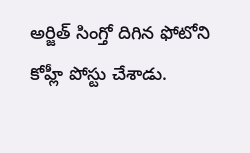అర్జిత్ సింగ్తో దిగిన ఫోటోని కోహ్లీ పోస్టు చేశాడు.